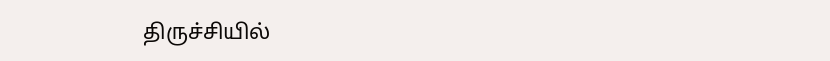திருச்சியில்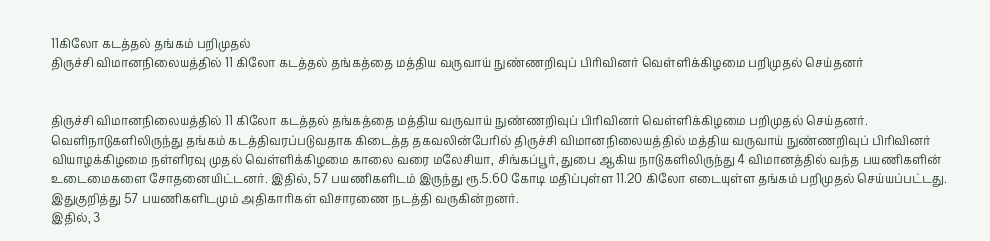11கிலோ கடத்தல் தங்கம் பறிமுதல்
திருச்சி விமானநிலையத்தில் 11 கிலோ கடத்தல் தங்கத்தை மத்திய வருவாய் நுண்ணறிவுப் பிரிவினர் வெள்ளிக்கிழமை பறிமுதல் செய்தனர்


திருச்சி விமானநிலையத்தில் 11 கிலோ கடத்தல் தங்கத்தை மத்திய வருவாய் நுண்ணறிவுப் பிரிவினர் வெள்ளிக்கிழமை பறிமுதல் செய்தனர்.
வெளிநாடுகளிலிருந்து தங்கம் கடத்திவரப்படுவதாக கிடைத்த தகவலின்பேரில் திருச்சி விமானநிலையத்தில் மத்திய வருவாய் நுண்ணறிவுப் பிரிவினர் வியாழக்கிழமை நள்ளிரவு முதல் வெள்ளிக்கிழமை காலை வரை மலேசியா, சிங்கப்பூர், துபை ஆகிய நாடுகளிலிருந்து 4 விமானத்தில் வந்த பயணிகளின் உடைமைகளை சோதனையிட்டனர். இதில், 57 பயணிகளிடம் இருந்து ரூ.5.60 கோடி மதிப்புள்ள 11.20 கிலோ எடையுள்ள தங்கம் பறிமுதல் செய்யப்பட்டது.
இதுகுறித்து 57 பயணிகளிடமும் அதிகாரிகள் விசாரணை நடத்தி வருகின்றனர்.
இதில், 3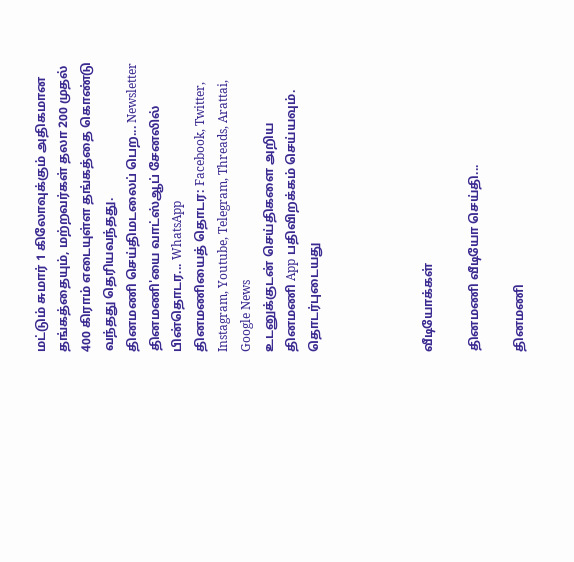மட்டும் சுமார் 1 கிலோவுக்கும் அதிகமான தங்கத்தையும், மற்றவர்கள் தலா 200 முதல் 400 கிராம் எடையுள்ள தங்கத்தை கொண்டு வந்தது தெரியவந்தது.
தினமணி செய்திமடலைப் பெற... Newsletter
தினமணி'யை வாட்ஸ்ஆப் சேனலில் பின்தொடர... WhatsApp
தினமணியைத் தொடர: Facebook, Twitter, Instagram, Youtube, Telegram, Threads, Arattai, Google News
உடனுக்குடன் செய்திகளை அறிய தினமணி App பதிவிறக்கம் செய்யவும்.
தொடர்புடையது




வீடியோக்கள்

தினமணி வீடியோ செய்தி...

தினமணி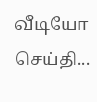வீடியோ செய்தி...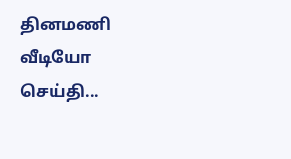தினமணி வீடியோ செய்தி...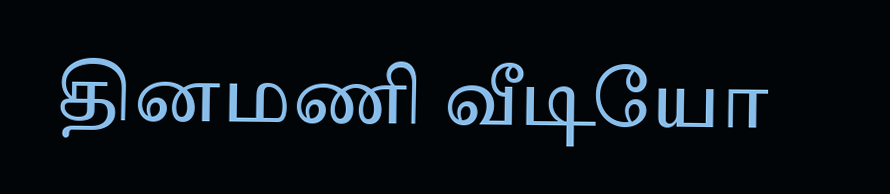தினமணி வீடியோ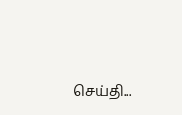செய்தி...